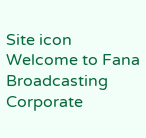Site icon Welcome to Fana Broadcasting Corporate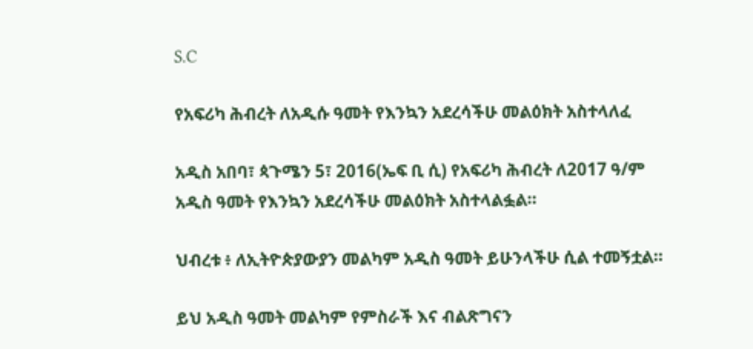S.C

የአፍሪካ ሕብረት ለአዲሱ ዓመት የእንኳን አደረሳችሁ መልዕክት አስተላለፈ

አዲስ አበባ፣ ጳጉሜን 5፣ 2016(ኤፍ ቢ ሲ) የአፍሪካ ሕብረት ለ2017 ዓ/ም አዲስ ዓመት የእንኳን አደረሳችሁ መልዕክት አስተላልፏል።

ህብረቱ ፥ ለኢትዮጵያውያን መልካም አዲስ ዓመት ይሁንላችሁ ሲል ተመኝቷል።

ይህ አዲስ ዓመት መልካም የምስራች እና ብልጽግናን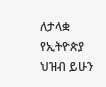ለታላቋ የኢትዮጵያ ህዝብ ይሁን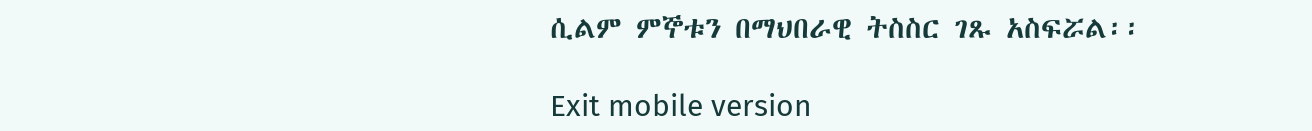ሲልም ምኞቱን በማህበራዊ ትስስር ገጹ አስፍሯል፡፡

Exit mobile version